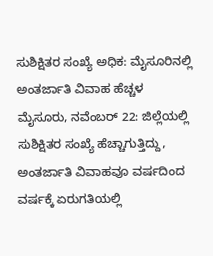ಸುಶಿಕ್ಷಿತರ ಸಂಖ್ಯೆ ಅಧಿಕ: ಮೈಸೂರಿನಲ್ಲಿ ಅಂತರ್ಜಾತಿ ವಿವಾಹ ಹೆಚ್ಚಳ
ಮೈಸೂರು, ನವೆಂಬರ್ 22: ಜಿಲ್ಲೆಯಲ್ಲಿ ಸುಶಿಕ್ಷಿತರ ಸಂಖ್ಯೆ ಹೆಚ್ಚಾಗುತ್ತಿದ್ದು, ಅಂತರ್ಜಾತಿ ವಿವಾಹವೂ ವರ್ಷದಿಂದ ವರ್ಷಕ್ಕೆ ಏರುಗತಿಯಲ್ಲಿ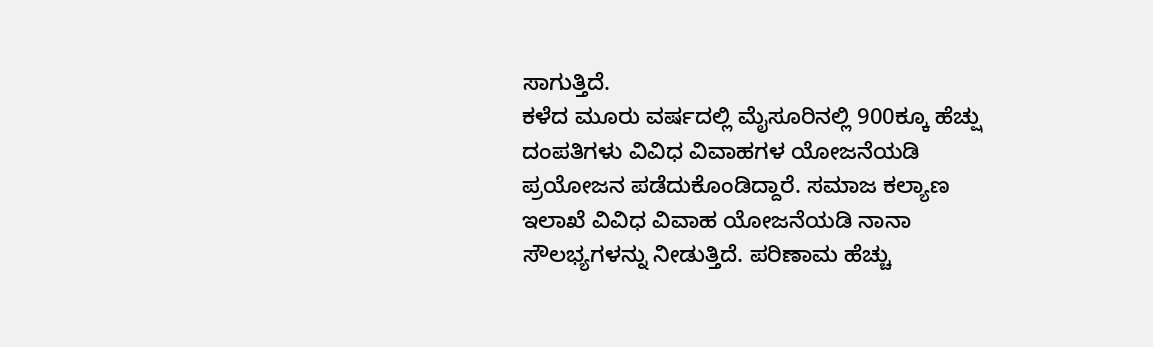ಸಾಗುತ್ತಿದೆ.
ಕಳೆದ ಮೂರು ವರ್ಷದಲ್ಲಿ ಮೈಸೂರಿನಲ್ಲಿ 900ಕ್ಕೂ ಹೆಚ್ಷು ದಂಪತಿಗಳು ವಿವಿಧ ವಿವಾಹಗಳ ಯೋಜನೆಯಡಿ ಪ್ರಯೋಜನ ಪಡೆದುಕೊಂಡಿದ್ದಾರೆ. ಸಮಾಜ ಕಲ್ಯಾಣ ಇಲಾಖೆ ವಿವಿಧ ವಿವಾಹ ಯೋಜನೆಯಡಿ ನಾನಾ ಸೌಲಭ್ಯಗಳನ್ನು ನೀಡುತ್ತಿದೆ. ಪರಿಣಾಮ ಹೆಚ್ಚು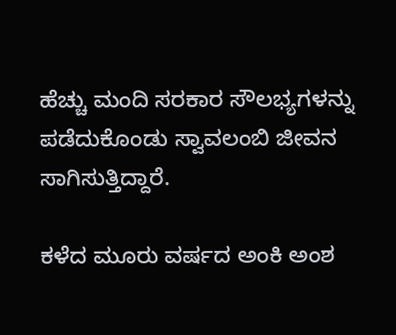ಹೆಚ್ಚು ಮಂದಿ ಸರಕಾರ ಸೌಲಭ್ಯಗಳನ್ನು ಪಡೆದುಕೊಂಡು ಸ್ವಾವಲಂಬಿ ಜೀವನ ಸಾಗಿಸುತ್ತಿದ್ದಾರೆ.

ಕಳೆದ ಮೂರು ವರ್ಷದ ಅಂಕಿ ಅಂಶ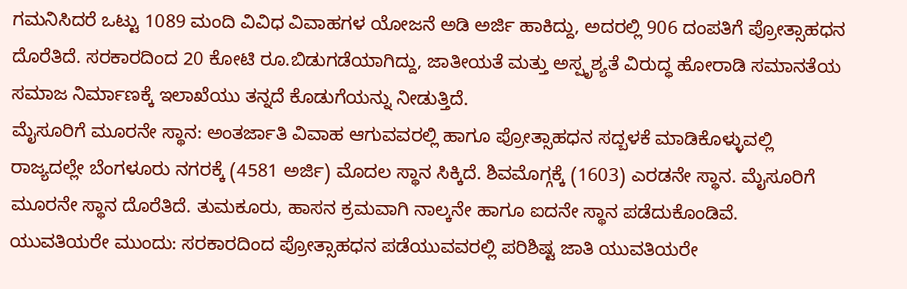ಗಮನಿಸಿದರೆ ಒಟ್ಟು 1089 ಮಂದಿ ವಿವಿಧ ವಿವಾಹಗಳ ಯೋಜನೆ ಅಡಿ ಅರ್ಜಿ ಹಾಕಿದ್ದು, ಅದರಲ್ಲಿ 906 ದಂಪತಿಗೆ ಪ್ರೋತ್ಸಾಹಧನ ದೊರೆತಿದೆ. ಸರಕಾರದಿಂದ 20 ಕೋಟಿ ರೂ.ಬಿಡುಗಡೆಯಾಗಿದ್ದು, ಜಾತೀಯತೆ ಮತ್ತು ಅಸ್ಪೃಶ್ಯತೆ ವಿರುದ್ಧ ಹೋರಾಡಿ ಸಮಾನತೆಯ ಸಮಾಜ ನಿರ್ಮಾಣಕ್ಕೆ ಇಲಾಖೆಯು ತನ್ನದೆ ಕೊಡುಗೆಯನ್ನು ನೀಡುತ್ತಿದೆ.
ಮೈಸೂರಿಗೆ ಮೂರನೇ ಸ್ಥಾನ: ಅಂತರ್ಜಾತಿ ವಿವಾಹ ಆಗುವವರಲ್ಲಿ ಹಾಗೂ ಪ್ರೋತ್ಸಾಹಧನ ಸದ್ಬಳಕೆ ಮಾಡಿಕೊಳ್ಳುವಲ್ಲಿ ರಾಜ್ಯದಲ್ಲೇ ಬೆಂಗಳೂರು ನಗರಕ್ಕೆ (4581 ಅರ್ಜಿ) ಮೊದಲ ಸ್ಥಾನ ಸಿಕ್ಕಿದೆ. ಶಿವಮೊಗ್ಗಕ್ಕೆ (1603) ಎರಡನೇ ಸ್ಥಾನ. ಮೈಸೂರಿಗೆ ಮೂರನೇ ಸ್ಥಾನ ದೊರೆತಿದೆ. ತುಮಕೂರು, ಹಾಸನ ಕ್ರಮವಾಗಿ ನಾಲ್ಕನೇ ಹಾಗೂ ಐದನೇ ಸ್ಥಾನ ಪಡೆದುಕೊಂಡಿವೆ.
ಯುವತಿಯರೇ ಮುಂದು: ಸರಕಾರದಿಂದ ಪ್ರೋತ್ಸಾಹಧನ ಪಡೆಯುವವರಲ್ಲಿ ಪರಿಶಿಷ್ಟ ಜಾತಿ ಯುವತಿಯರೇ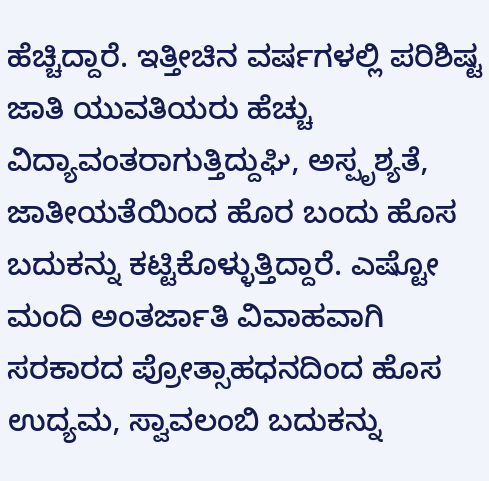ಹೆಚ್ಚಿದ್ದಾರೆ. ಇತ್ತೀಚಿನ ವರ್ಷಗಳಲ್ಲಿ ಪರಿಶಿಷ್ಟ ಜಾತಿ ಯುವತಿಯರು ಹೆಚ್ಚು ವಿದ್ಯಾವಂತರಾಗುತ್ತಿದ್ದುಘಿ, ಅಸ್ಪೃಶ್ಯತೆ, ಜಾತೀಯತೆಯಿಂದ ಹೊರ ಬಂದು ಹೊಸ ಬದುಕನ್ನು ಕಟ್ಟಿಕೊಳ್ಳುತ್ತಿದ್ದಾರೆ. ಎಷ್ಟೋ ಮಂದಿ ಅಂತರ್ಜಾತಿ ವಿವಾಹವಾಗಿ ಸರಕಾರದ ಪ್ರೋತ್ಸಾಹಧನದಿಂದ ಹೊಸ ಉದ್ಯಮ, ಸ್ವಾವಲಂಬಿ ಬದುಕನ್ನು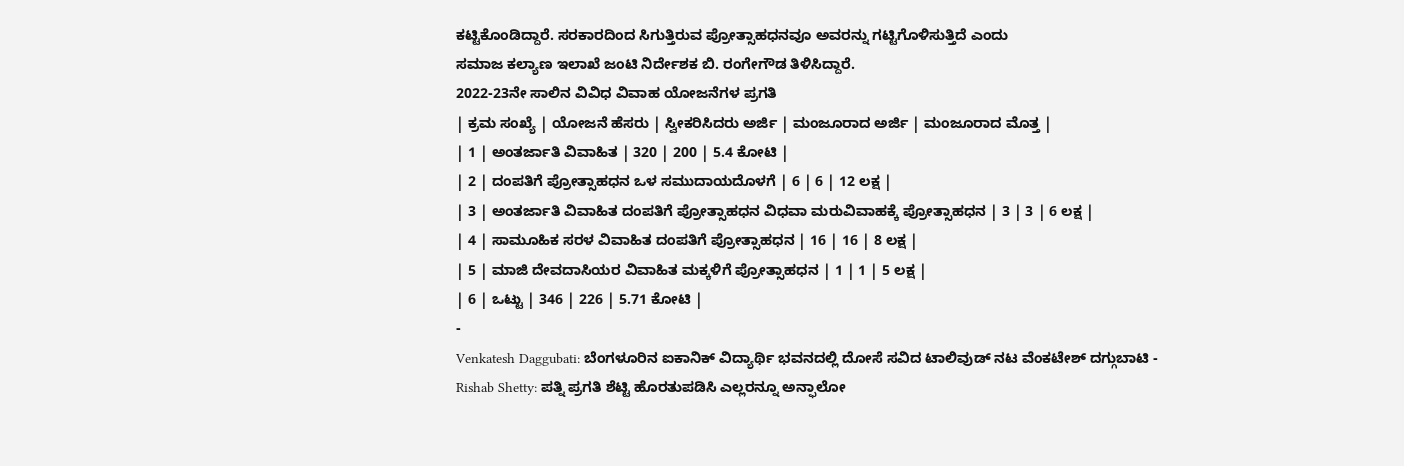ಕಟ್ಟಿಕೊಂಡಿದ್ದಾರೆ. ಸರಕಾರದಿಂದ ಸಿಗುತ್ತಿರುವ ಪ್ರೋತ್ಸಾಹಧನವೂ ಅವರನ್ನು ಗಟ್ಟಿಗೊಳಿಸುತ್ತಿದೆ ಎಂದು
ಸಮಾಜ ಕಲ್ಯಾಣ ಇಲಾಖೆ ಜಂಟಿ ನಿರ್ದೇಶಕ ಬಿ. ರಂಗೇಗೌಡ ತಿಳಿಸಿದ್ದಾರೆ.
2022-23ನೇ ಸಾಲಿನ ವಿವಿಧ ವಿವಾಹ ಯೋಜನೆಗಳ ಪ್ರಗತಿ
| ಕ್ರಮ ಸಂಖ್ಯೆ | ಯೋಜನೆ ಹೆಸರು | ಸ್ವೀಕರಿಸಿದರು ಅರ್ಜಿ | ಮಂಜೂರಾದ ಅರ್ಜಿ | ಮಂಜೂರಾದ ಮೊತ್ತ |
| 1 | ಅಂತರ್ಜಾತಿ ವಿವಾಹಿತ | 320 | 200 | 5.4 ಕೋಟಿ |
| 2 | ದಂಪತಿಗೆ ಪ್ರೋತ್ಸಾಹಧನ ಒಳ ಸಮುದಾಯದೊಳಗೆ | 6 | 6 | 12 ಲಕ್ಷ |
| 3 | ಅಂತರ್ಜಾತಿ ವಿವಾಹಿತ ದಂಪತಿಗೆ ಪ್ರೋತ್ಸಾಹಧನ ವಿಧವಾ ಮರುವಿವಾಹಕ್ಕೆ ಪ್ರೋತ್ಸಾಹಧನ | 3 | 3 | 6 ಲಕ್ಷ |
| 4 | ಸಾಮೂಹಿಕ ಸರಳ ವಿವಾಹಿತ ದಂಪತಿಗೆ ಪ್ರೋತ್ಸಾಹಧನ | 16 | 16 | 8 ಲಕ್ಷ |
| 5 | ಮಾಜಿ ದೇವದಾಸಿಯರ ವಿವಾಹಿತ ಮಕ್ಕಳಿಗೆ ಪ್ರೋತ್ಸಾಹಧನ | 1 | 1 | 5 ಲಕ್ಷ |
| 6 | ಒಟ್ಟು | 346 | 226 | 5.71 ಕೋಟಿ |
-
Venkatesh Daggubati: ಬೆಂಗಳೂರಿನ ಐಕಾನಿಕ್ ವಿದ್ಯಾರ್ಥಿ ಭವನದಲ್ಲಿ ದೋಸೆ ಸವಿದ ಟಾಲಿವುಡ್ ನಟ ವೆಂಕಟೇಶ್ ದಗ್ಗುಬಾಟಿ -
Rishab Shetty: ಪತ್ನಿ ಪ್ರಗತಿ ಶೆಟ್ಟಿ ಹೊರತುಪಡಿಸಿ ಎಲ್ಲರನ್ನೂ ಅನ್ಫಾಲೋ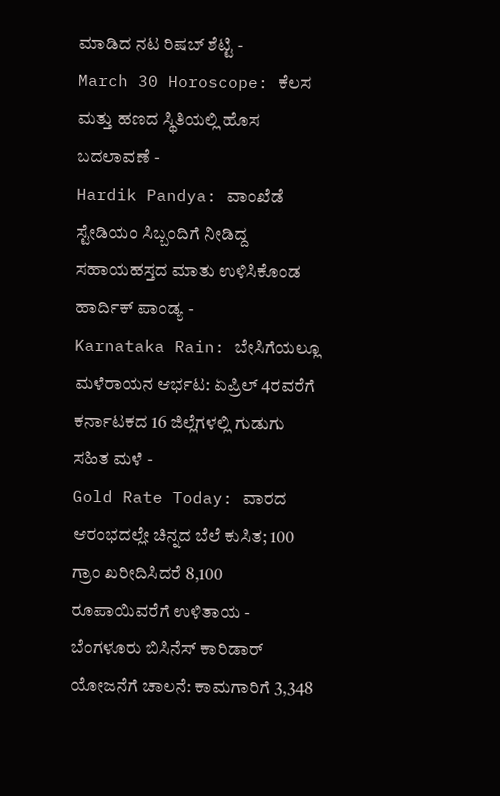ಮಾಡಿದ ನಟ ರಿಷಬ್ ಶೆಟ್ಟಿ -
March 30 Horoscope: ಕೆಲಸ ಮತ್ತು ಹಣದ ಸ್ಥಿತಿಯಲ್ಲಿ ಹೊಸ ಬದಲಾವಣೆ -
Hardik Pandya: ವಾಂಖೆಡೆ ಸ್ಟೇಡಿಯಂ ಸಿಬ್ಬಂದಿಗೆ ನೀಡಿದ್ದ ಸಹಾಯಹಸ್ತದ ಮಾತು ಉಳಿಸಿಕೊಂಡ ಹಾರ್ದಿಕ್ ಪಾಂಡ್ಯ -
Karnataka Rain: ಬೇಸಿಗೆಯಲ್ಲೂ ಮಳೆರಾಯನ ಆರ್ಭಟ: ಏಪ್ರಿಲ್ 4ರವರೆಗೆ ಕರ್ನಾಟಕದ 16 ಜಿಲ್ಲೆಗಳಲ್ಲಿ ಗುಡುಗು ಸಹಿತ ಮಳೆ -
Gold Rate Today: ವಾರದ ಆರಂಭದಲ್ಲೇ ಚಿನ್ನದ ಬೆಲೆ ಕುಸಿತ; 100 ಗ್ರಾಂ ಖರೀದಿಸಿದರೆ 8,100 ರೂಪಾಯಿವರೆಗೆ ಉಳಿತಾಯ -
ಬೆಂಗಳೂರು ಬಿಸಿನೆಸ್ ಕಾರಿಡಾರ್ ಯೋಜನೆಗೆ ಚಾಲನೆ: ಕಾಮಗಾರಿಗೆ 3,348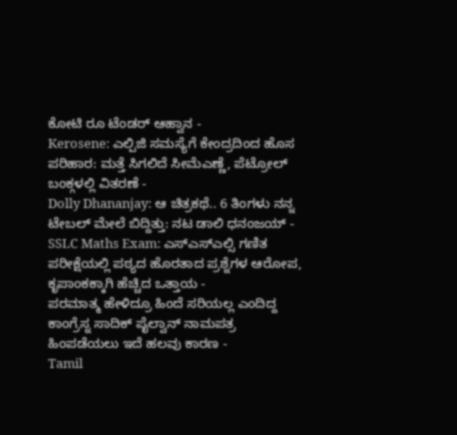ಕೋಟಿ ರೂ ಟೆಂಡರ್ ಆಹ್ವಾನ -
Kerosene: ಎಲ್ಪಿಜಿ ಸಮಸ್ಯೆಗೆ ಕೇಂದ್ರದಿಂದ ಹೊಸ ಪರಿಹಾರ: ಮತ್ತೆ ಸಿಗಲಿದೆ ಸೀಮೆಎಣ್ಣೆ, ಪೆಟ್ರೋಲ್ ಬಂಕ್ಗಳಲ್ಲಿ ವಿತರಣೆ -
Dolly Dhananjay: ಆ ಚಿತ್ರಕಥೆ.. 6 ತಿಂಗಳು ನನ್ನ ಟೇಬಲ್ ಮೇಲೆ ಬಿದ್ದಿತ್ತು: ನಟ ಡಾಲಿ ಧನಂಜಯ್ -
SSLC Maths Exam: ಎಸ್ಎಸ್ಎಲ್ಸಿ ಗಣಿತ ಪರೀಕ್ಷೆಯಲ್ಲಿ ಪಠ್ಯದ ಹೊರತಾದ ಪ್ರಶ್ನೆಗಳ ಆರೋಪ, ಕೃಪಾಂಕಕ್ಕಾಗಿ ಹೆಚ್ಚಿದ ಒತ್ತಾಯ -
ಪರಮಾತ್ಮ ಹೇಳಿದ್ರೂ ಹಿಂದೆ ಸರಿಯಲ್ಲ ಎಂದಿದ್ದ ಕಾಂಗ್ರೆಸ್ನ ಸಾದಿಕ್ ಪೈಲ್ವಾನ್ ನಾಮಪತ್ರ ಹಿಂಪಡೆಯಲು ಇದೆ ಹಲವು ಕಾರಣ -
Tamil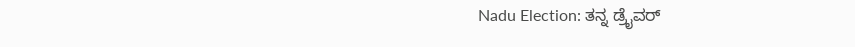Nadu Election: ತನ್ನ ಡ್ರೈವರ್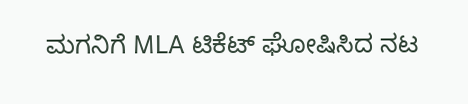ಮಗನಿಗೆ MLA ಟಿಕೆಟ್ ಘೋಷಿಸಿದ ನಟ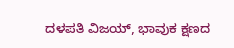ದಳಪತಿ ವಿಜಯ್, ಭಾವುಕ ಕ್ಷಣದ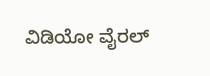ವಿಡಿಯೋ ವೈರಲ್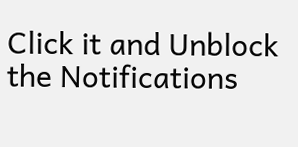Click it and Unblock the Notifications